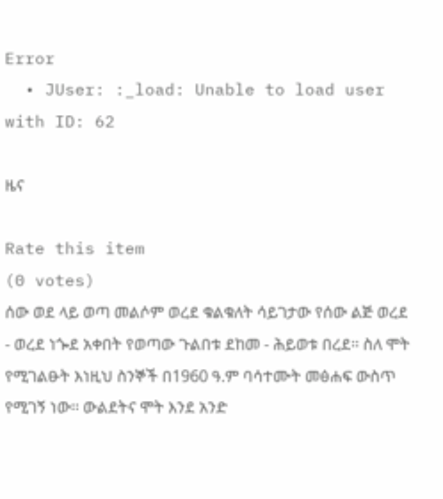Error
  • JUser: :_load: Unable to load user with ID: 62

ዜና

Rate this item
(0 votes)
ሰው ወደ ላይ ወጣ መልሶም ወረደ ቁልቁለት ሳይገታው የሰው ልጅ ወረደ - ወረደ ነጐደ አቀበት የወጣው ጉልበቱ ደከመ - ሕይወቱ በረደ፡፡ ስለ ሞት የሚገልፁት እነዚህ ስንኞች በ1960 ዓ.ም ባሳተሙት መፅሐፍ ውስጥ የሚገኝ ነው፡፡ ውልደትና ሞት እንደ አንድ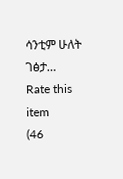ሳንቲም ሁለት ገፅታ…
Rate this item
(46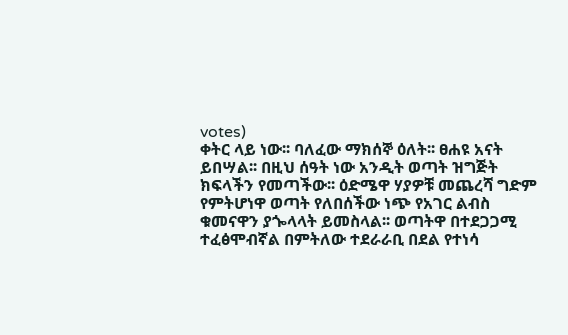votes)
ቀትር ላይ ነው፡፡ ባለፈው ማክሰኞ ዕለት፡፡ ፀሐዩ አናት ይበሣል፡፡ በዚህ ሰዓት ነው አንዲት ወጣት ዝግጅት ክፍላችን የመጣችው፡፡ ዕድሜዋ ሃያዎቹ መጨረሻ ግድም የምትሆነዋ ወጣት የለበሰችው ነጭ የአገር ልብስ ቁመናዋን ያጐላላት ይመስላል፡፡ ወጣትዋ በተደጋጋሚ ተፈፅሞብኛል በምትለው ተደራራቢ በደል የተነሳ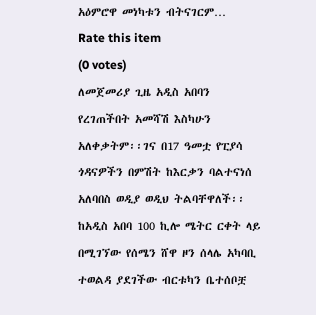አዕምሮዋ መነካቱን ብትናገርም…
Rate this item
(0 votes)
ለመጀመሪያ ጊዜ አዲስ አበባን የረገጠችበት አመሻሽ እስካሁን አለቀቃትም፡፡ገና በ17 ዓመቷ የፒያሳ ጎዳናዎችን በምሽት ከእርቃን ባልተናነሰ አለባበስ ወዲያ ወዲህ ትልባቸዋለች፡፡ከአዲስ አበባ 100 ኪሎ ሜትር ርቀት ላይ በሚገኘው የሰሜን ሸዋ ዞን ሰላሌ አካባቢ ተወልዳ ያደገችው ብርቱካን ቤተሰቦቿ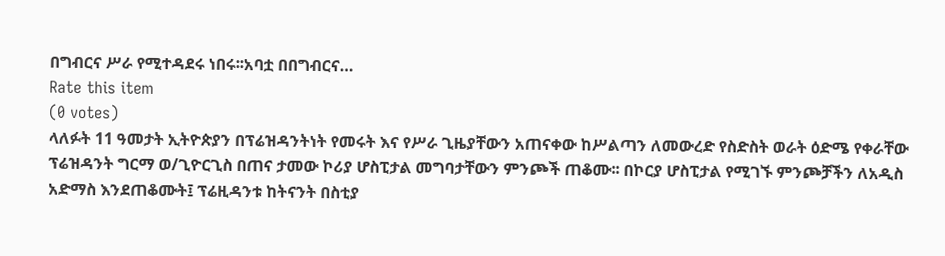በግብርና ሥራ የሚተዳደሩ ነበሩ፡፡አባቷ በበግብርና…
Rate this item
(0 votes)
ላለፉት 11 ዓመታት ኢትዮጵያን በፕሬዝዳንትነት የመሩት እና የሥራ ጊዜያቸውን አጠናቀው ከሥልጣን ለመውረድ የስድስት ወራት ዕድሜ የቀራቸው ፕሬዝዳንት ግርማ ወ/ጊዮርጊስ በጠና ታመው ኮሪያ ሆስፒታል መግባታቸውን ምንጮች ጠቆሙ፡፡ በኮርያ ሆስፒታል የሚገኙ ምንጮቻችን ለአዲስ አድማስ እንደጠቆሙት፤ ፕሬዚዳንቱ ከትናንት በስቲያ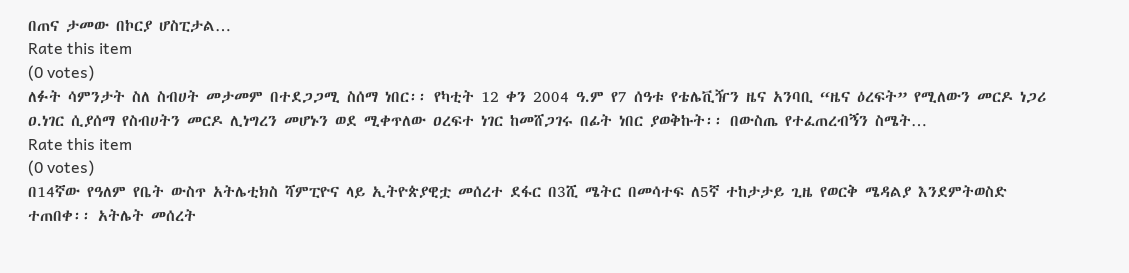በጠና ታመው በኮርያ ሆስፒታል…
Rate this item
(0 votes)
ለፉት ሳምንታት ስለ ስብሀት መታመም በተደጋጋሚ ስሰማ ነበር፡፡ የካቲት 12 ቀን 2004 ዓ.ም የ7 ሰዓቱ የቴሌቪዥን ዜና አንባቢ “ዜና ዕረፍት” የሚለውን መርዶ ነጋሪ ዐ.ነገር ሲያሰማ የስብሀትን መርዶ ሊነግረን መሆኑን ወደ ሚቀጥለው ዐረፍተ ነገር ከመሸጋገሩ በፊት ነበር ያወቅኩት፡፡ በውስጤ የተፈጠረብኝን ስሜት…
Rate this item
(0 votes)
በ14ኛው የዓለም የቤት ውስጥ አትሌቲክስ ሻምፒዮና ላይ ኢትዮጵያዊቷ መሰረተ ደፋር በ3ሺ ሜትር በመሳተፍ ለ5ኛ ተከታታይ ጊዜ የወርቅ ሜዳልያ እንደምትወስድ ተጠበቀ፡፡ አትሌት መሰረት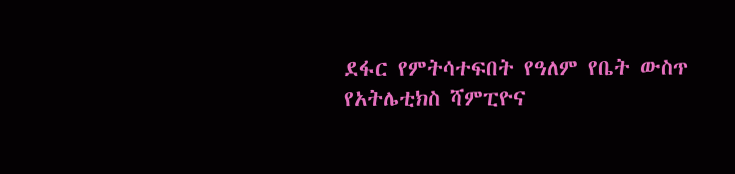ደፋር የምትሳተፍበት የዓለም የቤት ውስጥ የአትሌቲክስ ሻምፒዮና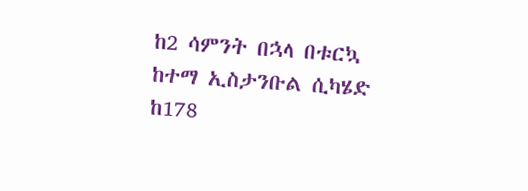ከ2 ሳምንት በኋላ በቱርኳ ከተማ ኢስታንቡል ሲካሄድ ከ178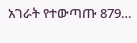አገራት የተውጣጡ 879…